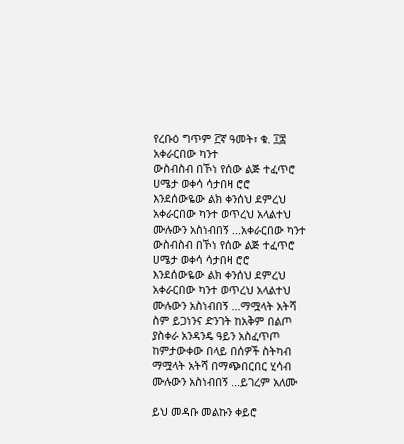የረቡዕ ግጥም ፫ኛ ዓመት፣ ቁ. ፲፰
አቀራርበው ካንተ
ውስብስብ በኾነ የሰው ልጅ ተፈጥሮ
ሀሜታ ወቀሳ ሳታበዛ ሮሮ
እንደሰውዬው ልክ ቀንሰህ ደምረህ
አቀራርበው ካንተ ወጥረህ አላልተህ
ሙሉውን አስነብበኝ ...አቀራርበው ካንተ
ውስብስብ በኾነ የሰው ልጅ ተፈጥሮ
ሀሜታ ወቀሳ ሳታበዛ ሮሮ
እንደሰውዬው ልክ ቀንሰህ ደምረህ
አቀራርበው ካንተ ወጥረህ አላልተህ
ሙሉውን አስነብበኝ ...ማሟላት አትሻ
ስም ይጋነንና ድንገት ከአቅም በልጦ
ያስቀራ አንዳንዴ ዓይን አስፈጥጦ
ከምታውቀው በላይ በሰዎች ስትካብ
ማሟላት አትሻ በማጭበርበር ሂሳብ
ሙሉውን አስነብበኝ ...ይገረም አለሙ

ይህ መዳቡ መልኩን ቀይሮ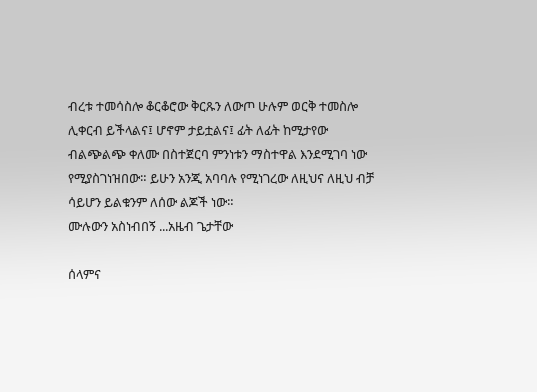ብረቱ ተመሳስሎ ቆርቆሮው ቅርጹን ለውጦ ሁሉም ወርቅ ተመስሎ ሊቀርብ ይችላልና፤ ሆኖም ታይቷልና፤ ፊት ለፊት ከሚታየው ብልጭልጭ ቀለሙ በስተጀርባ ምንነቱን ማስተዋል እንደሚገባ ነው የሚያስገነዝበው። ይሁን አንጂ አባባሉ የሚነገረው ለዚህና ለዚህ ብቻ ሳይሆን ይልቁንም ለሰው ልጆች ነው።
ሙሉውን አስነብበኝ ...አዜብ ጌታቸው

ሰላምና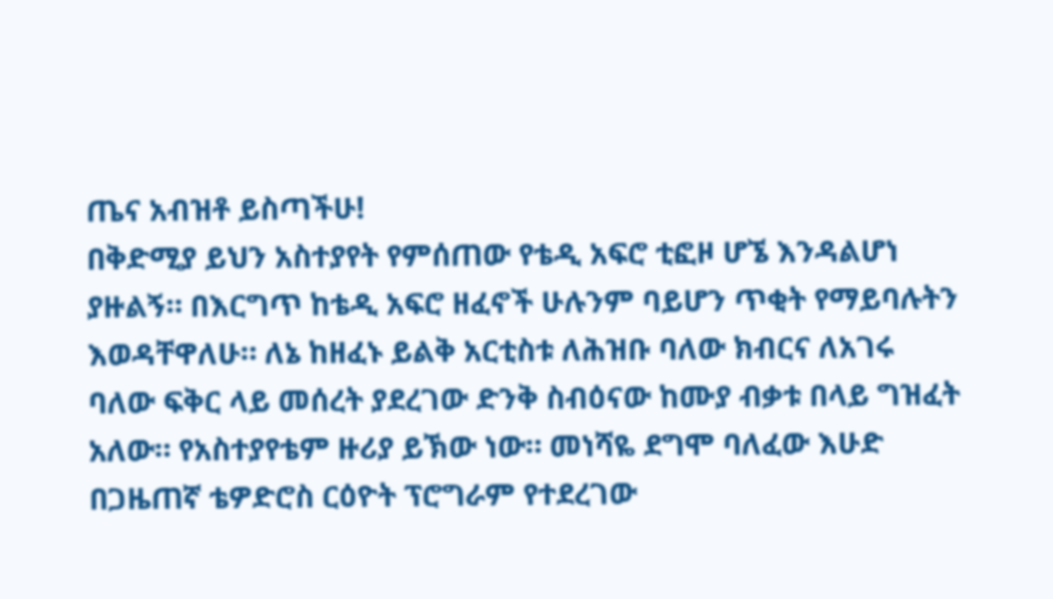ጤና አብዝቶ ይስጣችሁ!
በቅድሚያ ይህን አስተያየት የምሰጠው የቴዲ አፍሮ ቲፎዞ ሆኜ እንዳልሆነ ያዙልኝ። በእርግጥ ከቴዲ አፍሮ ዘፈኖች ሁሉንም ባይሆን ጥቂት የማይባሉትን እወዳቸዋለሁ። ለኔ ከዘፈኑ ይልቅ አርቲስቱ ለሕዝቡ ባለው ክብርና ለአገሩ ባለው ፍቅር ላይ መሰረት ያደረገው ድንቅ ስብዕናው ከሙያ ብቃቱ በላይ ግዝፈት አለው። የአስተያየቴም ዙሪያ ይኽው ነው። መነሻዬ ደግሞ ባለፈው እሁድ በጋዜጠኛ ቴዎድሮስ ርዕዮት ፕሮግራም የተደረገው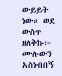ውይይት ነው። ወደ ውስጥ ዘለቅኩ፦
ሙሉውን አስነብበኝ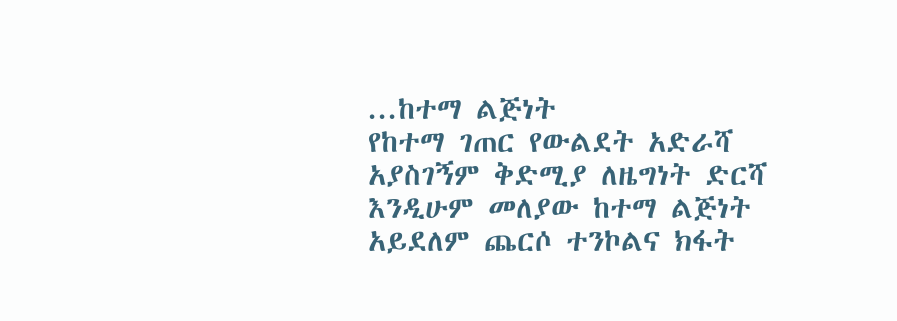...ከተማ ልጅነት
የከተማ ገጠር የውልደት አድራሻ
አያስገኝም ቅድሚያ ለዜግነት ድርሻ
እንዲሁም መለያው ከተማ ልጅነት
አይደለም ጨርሶ ተንኮልና ክፋት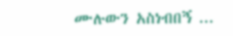ሙሉውን አስነብበኝ ...